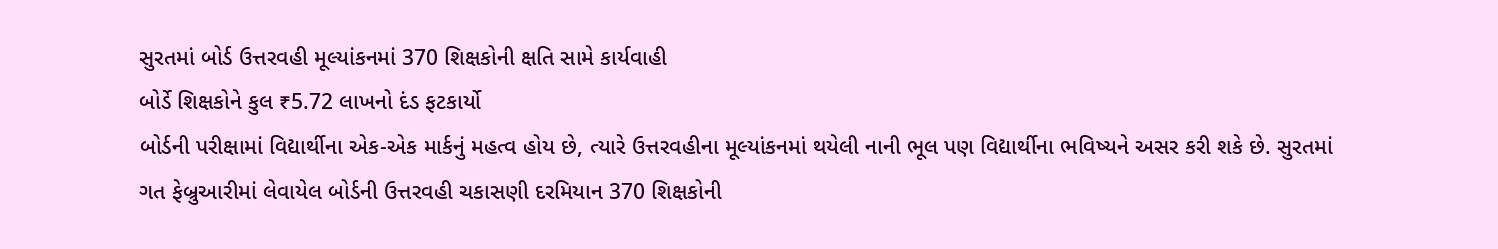સુરતમાં બોર્ડ ઉત્તરવહી મૂલ્યાંકનમાં 370 શિક્ષકોની ક્ષતિ સામે કાર્યવાહી
બોર્ડે શિક્ષકોને કુલ ₹5.72 લાખનો દંડ ફટકાર્યો
બોર્ડની પરીક્ષામાં વિદ્યાર્થીના એક-એક માર્કનું મહત્વ હોય છે, ત્યારે ઉત્તરવહીના મૂલ્યાંકનમાં થયેલી નાની ભૂલ પણ વિદ્યાર્થીના ભવિષ્યને અસર કરી શકે છે. સુરતમાં ગત ફેબ્રુઆરીમાં લેવાયેલ બોર્ડની ઉત્તરવહી ચકાસણી દરમિયાન 370 શિક્ષકોની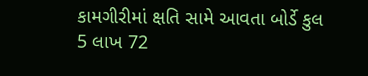કામગીરીમાં ક્ષતિ સામે આવતા બોર્ડે કુલ 5 લાખ 72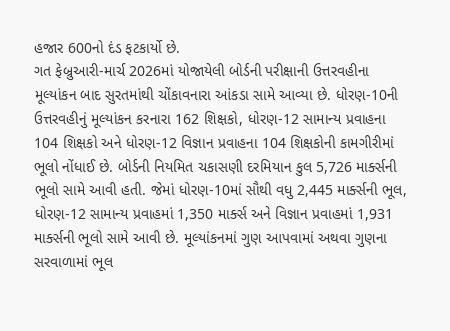હજાર 600નો દંડ ફટકાર્યો છે.
ગત ફેબ્રુઆરી-માર્ચ 2026માં યોજાયેલી બોર્ડની પરીક્ષાની ઉત્તરવહીના મૂલ્યાંકન બાદ સુરતમાંથી ચોંકાવનારા આંકડા સામે આવ્યા છે. ધોરણ-10ની ઉત્તરવહીનું મૂલ્યાંકન કરનારા 162 શિક્ષકો, ધોરણ-12 સામાન્ય પ્રવાહના 104 શિક્ષકો અને ધોરણ-12 વિજ્ઞાન પ્રવાહના 104 શિક્ષકોની કામગીરીમાં ભૂલો નોંધાઈ છે. બોર્ડની નિયમિત ચકાસણી દરમિયાન કુલ 5,726 માર્ક્સની ભૂલો સામે આવી હતી. જેમાં ધોરણ-10માં સૌથી વધુ 2,445 માર્ક્સની ભૂલ, ધોરણ-12 સામાન્ય પ્રવાહમાં 1,350 માર્ક્સ અને વિજ્ઞાન પ્રવાહમાં 1,931 માર્ક્સની ભૂલો સામે આવી છે. મૂલ્યાંકનમાં ગુણ આપવામાં અથવા ગુણના સરવાળામાં ભૂલ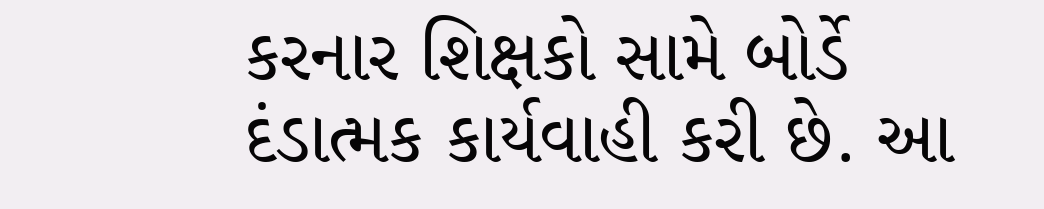કરનાર શિક્ષકો સામે બોર્ડે દંડાત્મક કાર્યવાહી કરી છે. આ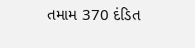તમામ 370 દંડિત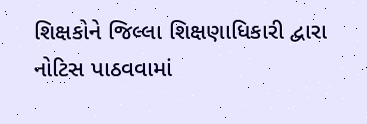શિક્ષકોને જિલ્લા શિક્ષણાધિકારી દ્વારા નોટિસ પાઠવવામાં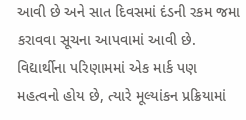આવી છે અને સાત દિવસમાં દંડની રકમ જમા કરાવવા સૂચના આપવામાં આવી છે. વિદ્યાર્થીના પરિણામમાં એક માર્ક પણ મહત્વનો હોય છે, ત્યારે મૂલ્યાંકન પ્રક્રિયામાં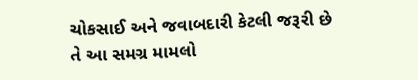ચોકસાઈ અને જવાબદારી કેટલી જરૂરી છે તે આ સમગ્ર મામલો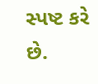સ્પષ્ટ કરે છે.